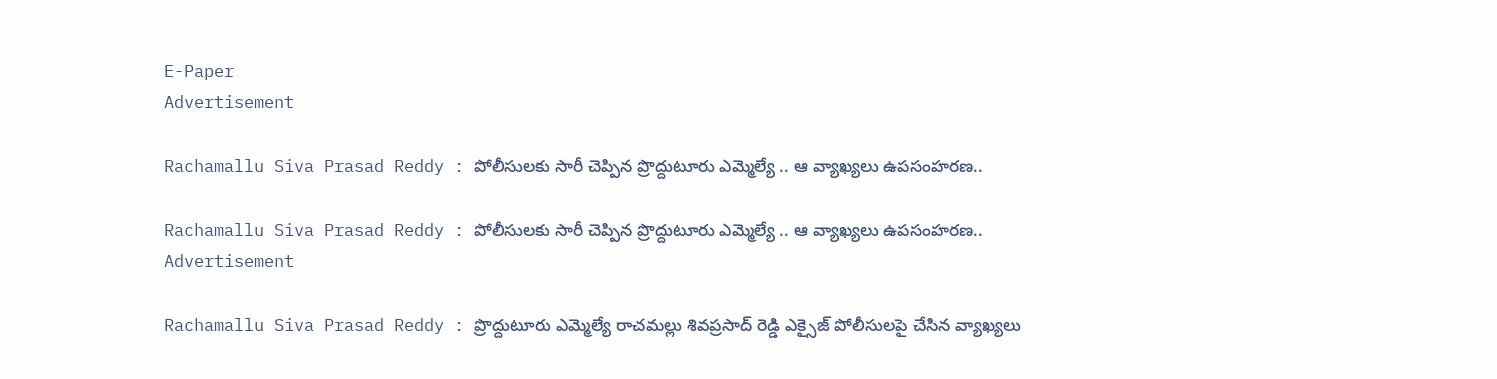E-Paper
Advertisement

Rachamallu Siva Prasad Reddy : పోలీసులకు సారీ చెప్పిన ప్రొద్దుటూరు ఎమ్మెల్యే .. ఆ వ్యాఖ్యలు ఉపసంహరణ..

Rachamallu Siva Prasad Reddy : పోలీసులకు సారీ చెప్పిన ప్రొద్దుటూరు ఎమ్మెల్యే .. ఆ వ్యాఖ్యలు ఉపసంహరణ..
Advertisement

Rachamallu Siva Prasad Reddy : ప్రొద్దుటూరు ఎమ్మెల్యే రాచమల్లు శివప్రసాద్ రెడ్డి ఎక్సైజ్ పోలీసులపై చేసిన వ్యాఖ్యలు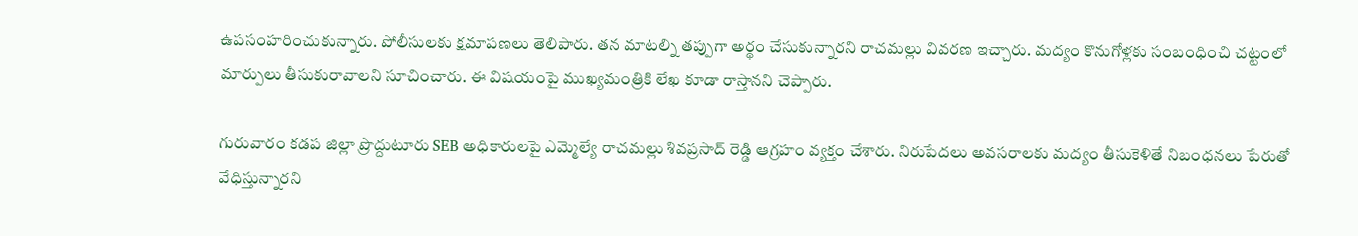ఉపసంహరించుకున్నారు. పోలీసులకు క్షమాపణలు తెలిపారు. తన మాటల్ని తప్పుగా అర్థం చేసుకున్నారని రాచమల్లు వివరణ ఇచ్చారు. మద్యం కొనుగోళ్లకు సంబంధించి చట్టంలో మార్పులు తీసుకురావాలని సూచించారు. ఈ విషయంపై ముఖ్యమంత్రికి లేఖ కూడా రాస్తానని చెప్పారు.

గురువారం కడప జిల్లా ప్రొద్దుటూరు SEB అధికారులపై ఎమ్మెల్యే రాచమల్లు శివప్రసాద్‌ రెడ్డి ఆగ్రహం వ్యక్తం చేశారు. నిరుపేదలు అవసరాలకు మద్యం తీసుకెళితే నిబంధనలు పేరుతో వేధిస్తున్నారని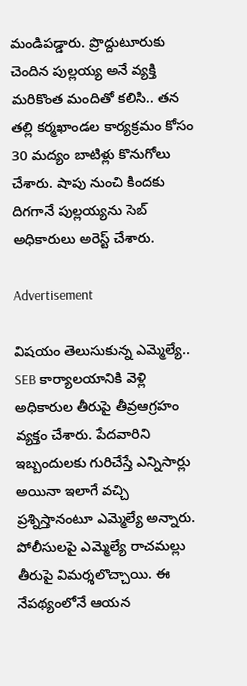మండిపడ్డారు. ప్రొద్దుటూరుకు చెందిన పుల్లయ్య అనే వ్యక్తి మరికొంత మందితో కలిసి.. తన తల్లి కర్మఖాండల కార్యక్రమం కోసం 30 మద్యం బాటిళ్లు కొనుగోలు చేశారు. షాపు నుంచి కిందకు దిగగానే పుల్లయ్యను సెబ్ అధికారులు అరెస్ట్ చేశారు.

Advertisement

విషయం తెలుసుకున్న ఎమ్మెల్యే.. SEB కార్యాలయానికి వెళ్లి అధికారుల తీరుపై తీవ్రఆగ్రహం వ్యక్తం చేశారు. పేదవారిని ఇబ్బందులకు గురిచేస్తే ఎన్నిసార్లు అయినా ఇలాగే వచ్చి ప్రశ్నిస్తానంటూ ఎమ్మెల్యే అన్నారు. పోలీసులపై ఎమ్మెల్యే రాచమల్లు తీరుపై విమర్శలొచ్చాయి. ఈ నేపథ్యంలోనే ఆయన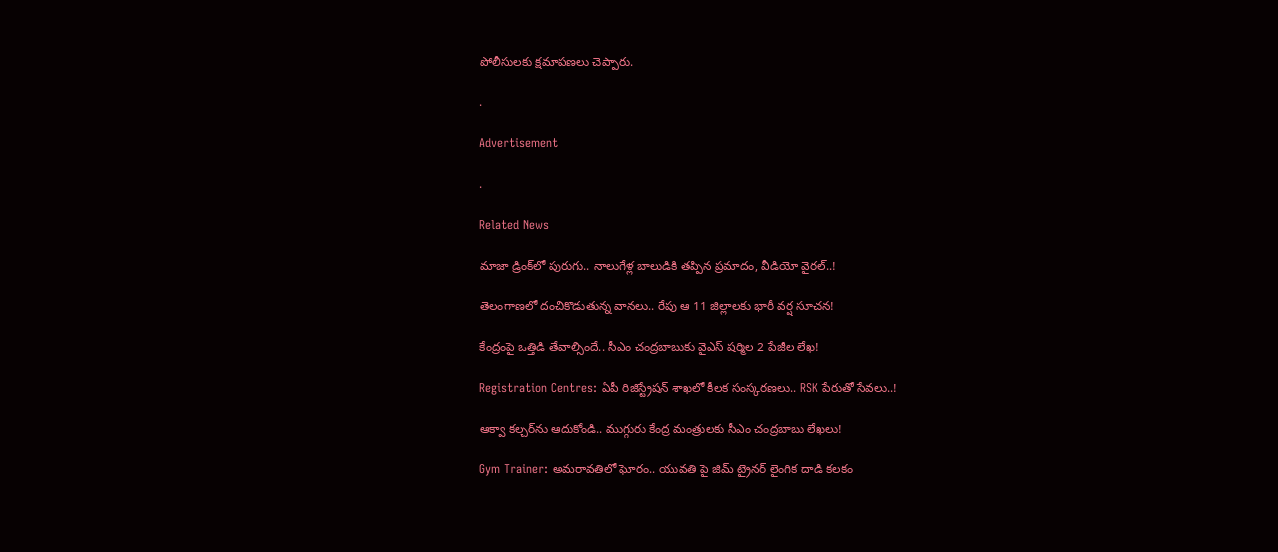పోలీసులకు క్షమాపణలు చెప్పారు.

.

Advertisement

.

Related News

మాజా డ్రింక్‌లో పురుగు.. నాలుగేళ్ల బాలుడికి తప్పిన ప్రమాదం, వీడియో వైరల్..!

తెలంగాణలో దంచికొడుతున్న వానలు.. రేపు ఆ 11 జిల్లాలకు భారీ వర్ష సూచన!

కేంద్రంపై ఒత్తిడి తేవాల్సిందే.. సీఎం చంద్రబాబుకు వైఎస్ షర్మిల 2 పేజీల లేఖ!

Registration Centres: ఏపీ రిజిస్ట్రేషన్ శాఖలో కీలక సంస్కరణలు.. RSK పేరుతో సేవలు..!

ఆక్వా కల్చర్‌ను ఆదుకోండి.. ముగ్గురు కేంద్ర మంత్రులకు సీఎం చంద్రబాబు లేఖలు!

Gym Trainer: అమరావతిలో ఘోరం.. యువతి పై జిమ్ ట్రైనర్ లైంగిక దాడి కలకం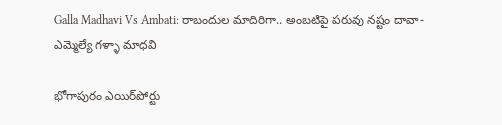Galla Madhavi Vs Ambati: రాబందుల మాదిరిగా.. అంబటిపై పరువు నష్టం దావా- ఎమ్మెల్యే గళ్ళా మాధవి

భోగాపురం ఎయిర్‌పోర్టు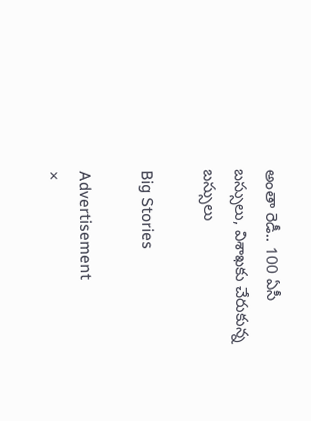అంతా రెడీ.. 100 ఏసీ బస్సులు, విశాఖకు చేరుకున్న బస్సులు

Big Stories

Advertisement
×